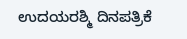ಉದಯರಶ್ಮಿ ದಿನಪತ್ರಿಕೆ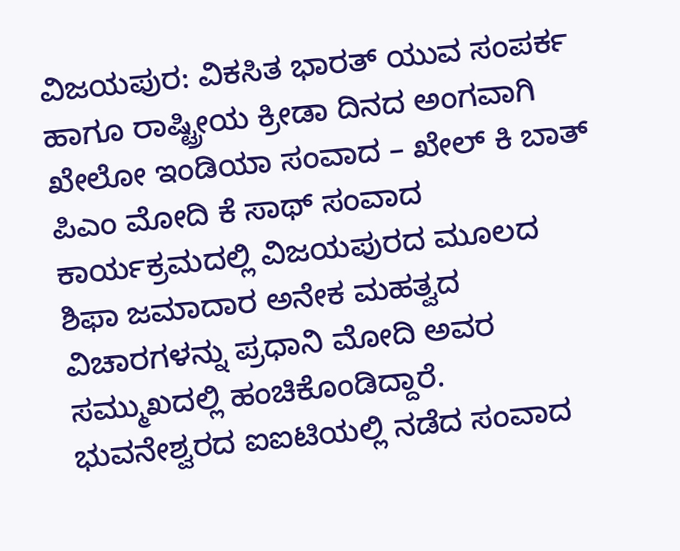ವಿಜಯಪುರ: ವಿಕಸಿತ ಭಾರತ್ ಯುವ ಸಂಪರ್ಕ ಹಾಗೂ ರಾಷ್ಟ್ರೀಯ ಕ್ರೀಡಾ ದಿನದ ಅಂಗವಾಗಿ ಖೇಲೋ ಇಂಡಿಯಾ ಸಂವಾದ – ಖೇಲ್ ಕಿ ಬಾತ್ ಪಿಎಂ ಮೋದಿ ಕೆ ಸಾಥ್ ಸಂವಾದ ಕಾರ್ಯಕ್ರಮದಲ್ಲಿ ವಿಜಯಪುರದ ಮೂಲದ
ಶಿಫಾ ಜಮಾದಾರ ಅನೇಕ ಮಹತ್ವದ ವಿಚಾರಗಳನ್ನು ಪ್ರಧಾನಿ ಮೋದಿ ಅವರ ಸಮ್ಮುಖದಲ್ಲಿ ಹಂಚಿಕೊಂಡಿದ್ದಾರೆ.
ಭುವನೇಶ್ವರದ ಐಐಟಿಯಲ್ಲಿ ನಡೆದ ಸಂವಾದ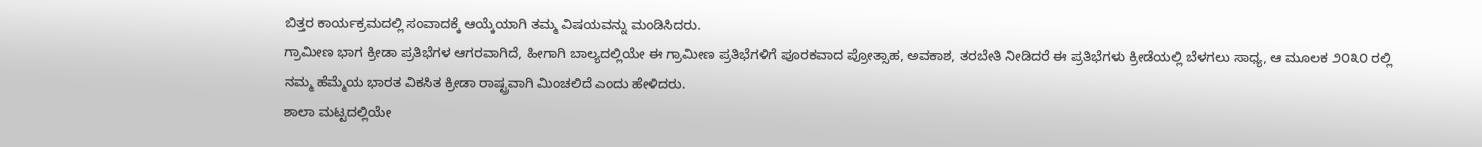ಬಿತ್ತರ ಕಾರ್ಯಕ್ರಮದಲ್ಲಿ ಸಂವಾದಕ್ಕೆ ಆಯ್ಕೆಯಾಗಿ ತಮ್ಮ ವಿಷಯವನ್ನು ಮಂಡಿಸಿದರು.
ಗ್ರಾಮೀಣ ಭಾಗ ಕ್ರೀಡಾ ಪ್ರತಿಭೆಗಳ ಆಗರವಾಗಿದೆ, ಹೀಗಾಗಿ ಬಾಲ್ಯದಲ್ಲಿಯೇ ಈ ಗ್ರಾಮೀಣ ಪ್ರತಿಭೆಗಳಿಗೆ ಪೂರಕವಾದ ಪ್ರೋತ್ಸಾಹ, ಅವಕಾಶ, ತರಬೇತಿ ನೀಡಿದರೆ ಈ ಪ್ರತಿಭೆಗಳು ಕ್ರೀಡೆಯಲ್ಲಿ ಬೆಳಗಲು ಸಾಧ್ಯ, ಆ ಮೂಲಕ ೨೦೩೦ ರಲ್ಲಿ ನಮ್ಮ ಹೆಮ್ಮೆಯ ಭಾರತ ವಿಕಸಿತ ಕ್ರೀಡಾ ರಾಷ್ಟ್ರವಾಗಿ ಮಿಂಚಲಿದೆ ಎಂದು ಹೇಳಿದರು.
ಶಾಲಾ ಮಟ್ಟದಲ್ಲಿಯೇ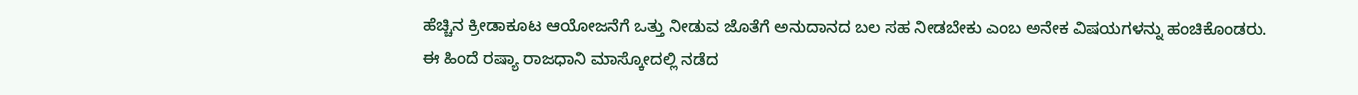ಹೆಚ್ಚಿನ ಕ್ರೀಡಾಕೂಟ ಆಯೋಜನೆಗೆ ಒತ್ತು ನೀಡುವ ಜೊತೆಗೆ ಅನುದಾನದ ಬಲ ಸಹ ನೀಡಬೇಕು ಎಂಬ ಅನೇಕ ವಿಷಯಗಳನ್ನು ಹಂಚಿಕೊಂಡರು.
ಈ ಹಿಂದೆ ರಷ್ಯಾ ರಾಜಧಾನಿ ಮಾಸ್ಕೋದಲ್ಲಿ ನಡೆದ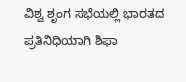ವಿಶ್ವ ಶೃಂಗ ಸಭೆಯಲ್ಲಿ ಭಾರತದ ಪ್ರತಿನಿಧಿಯಾಗಿ ಶಿಫಾ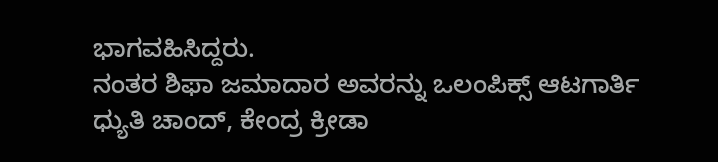ಭಾಗವಹಿಸಿದ್ದರು.
ನಂತರ ಶಿಫಾ ಜಮಾದಾರ ಅವರನ್ನು ಒಲಂಪಿಕ್ಸ್ ಆಟಗಾರ್ತಿ ಧ್ಯುತಿ ಚಾಂದ್, ಕೇಂದ್ರ ಕ್ರೀಡಾ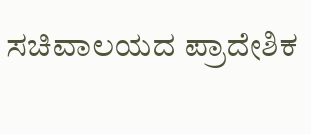ಸಚಿವಾಲಯದ ಪ್ರಾದೇಶಿಕ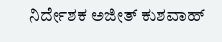ನಿರ್ದೇಶಕ ಅಜೀತ್ ಕುಶವಾಹ್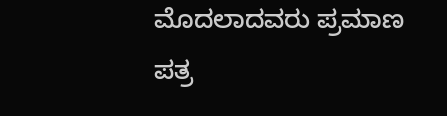ಮೊದಲಾದವರು ಪ್ರಮಾಣ ಪತ್ರ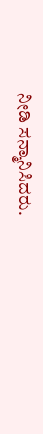ನೀಡಿ ಸನ್ಮಾನಿಸಿದರು.